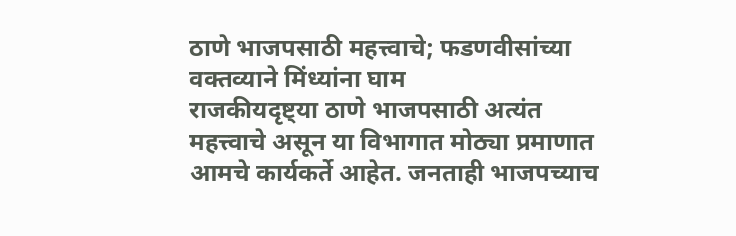ठाणे भाजपसाठी महत्त्वाचे; फडणवीसांच्या वक्तव्याने मिंध्यांना घाम
राजकीयदृष्ट्या ठाणे भाजपसाठी अत्यंत महत्त्वाचे असून या विभागात मोठ्या प्रमाणात आमचे कार्यकर्ते आहेत. जनताही भाजपच्याच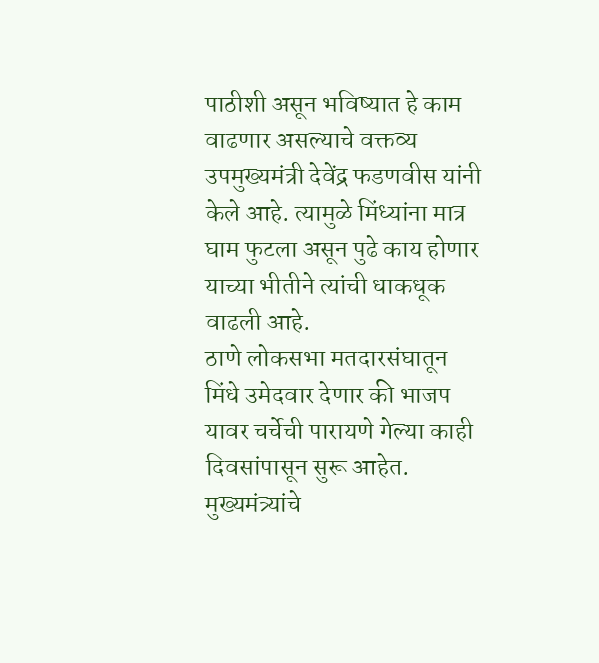पाठीशी असून भविष्यात हे काम वाढणार असल्याचे वक्तव्य उपमुख्यमंत्री देवेंद्र फडणवीस यांनी केले आहे. त्यामुळे मिंध्यांना मात्र घाम फुटला असून पुढे काय होणार याच्या भीतीने त्यांची धाकधूक वाढली आहे.
ठाणे लोकसभा मतदारसंघातून मिंधे उमेदवार देणार की भाजप यावर चर्चेची पारायणे गेल्या काही दिवसांपासून सुरू आहेत. मुख्यमंत्र्यांचे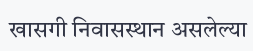खासगी निवासस्थान असलेल्या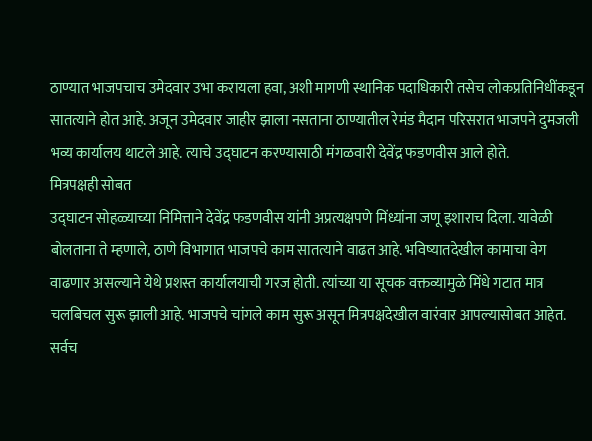ठाण्यात भाजपचाच उमेदवार उभा करायला हवा, अशी मागणी स्थानिक पदाधिकारी तसेच लोकप्रतिनिधींकडून सातत्याने होत आहे. अजून उमेदवार जाहीर झाला नसताना ठाण्यातील रेमंड मैदान परिसरात भाजपने दुमजली भव्य कार्यालय थाटले आहे. त्याचे उद्घाटन करण्यासाठी मंगळवारी देवेंद्र फडणवीस आले होते.
मित्रपक्षही सोबत
उद्घाटन सोहळ्याच्या निमित्ताने देवेंद्र फडणवीस यांनी अप्रत्यक्षपणे मिंध्यांना जणू इशाराच दिला. यावेळी बोलताना ते म्हणाले, ठाणे विभागात भाजपचे काम सातत्याने वाढत आहे. भविष्यातदेखील कामाचा वेग वाढणार असल्याने येथे प्रशस्त कार्यालयाची गरज होती. त्यांच्या या सूचक वक्तव्यामुळे मिंधे गटात मात्र चलबिचल सुरू झाली आहे. भाजपचे चांगले काम सुरू असून मित्रपक्षदेखील वारंवार आपल्यासोबत आहेत. सर्वच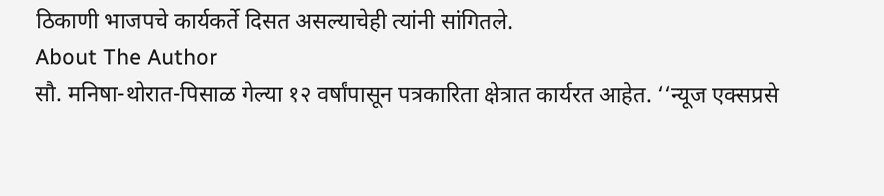ठिकाणी भाजपचे कार्यकर्ते दिसत असल्याचेही त्यांनी सांगितले.
About The Author
सौ. मनिषा-थोरात-पिसाळ गेल्या १२ वर्षांपासून पत्रकारिता क्षेत्रात कार्यरत आहेत. ‘‘न्यूज एक्सप्रसे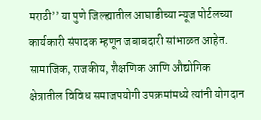मराठी’’ या पुणे जिल्ह्यातील आघाडीच्या न्यूज पोर्टलच्या कार्यकारी संपादक म्हणून जबाबदारी सांभाळत आहेत. सामाजिक, राजकीय, शैक्षणिक आणि औद्योगिक क्षेत्रातील विविध समाजपयोगी उपक्रमांमध्ये त्यांनी योगदान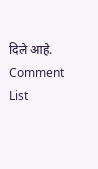दिले आहे.
Comment List